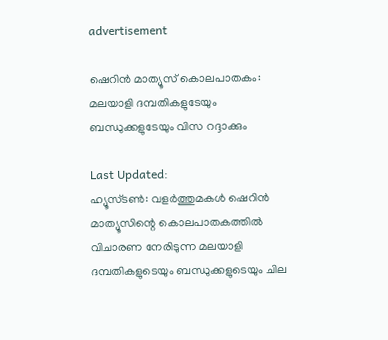advertisement

ഷെറിൻ മാത്യൂസ് കൊലപാതകം: മലയാളി ദമ്പതികളുടേയും ബന്ധുക്കളുടേയും വിസ റദ്ദാക്കും

Last Updated:
ഹ്യൂസ്ടണ്‍: വളർത്തുമകൾ ഷെറിൻ മാത്യൂസിന്റെ കൊലപാതകത്തിൽ വിചാരണ നേരിടുന്ന മലയാളി ദമ്പതികളുടെയും ബന്ധുക്കളുടെയും ചില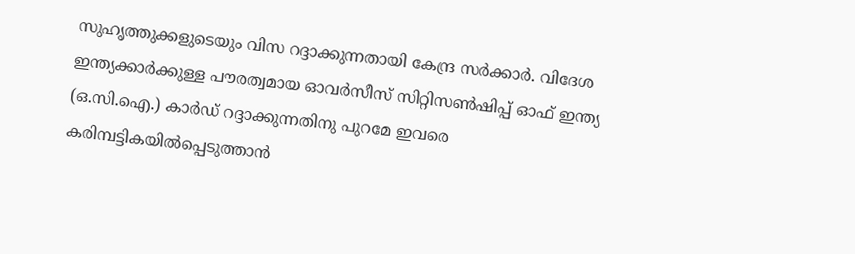സുഹൃത്തുക്കളുടെയും വിസ റദ്ദാക്കുന്നതായി കേന്ദ്ര സര്‍ക്കാര്‍. വിദേശ ഇന്ത്യക്കാര്‍ക്കുള്ള പൗരത്വമായ ഓവര്‍സീസ്‌ സിറ്റിസണ്‍ഷിപ്പ്‌ ഓഫ്‌ ഇന്ത്യ (ഒ.സി.ഐ.) കാര്‍ഡ്‌ റദ്ദാക്കുന്നതിനു പുറമേ ഇവരെ കരിമ്പട്ടികയില്‍പ്പെടുത്താൻ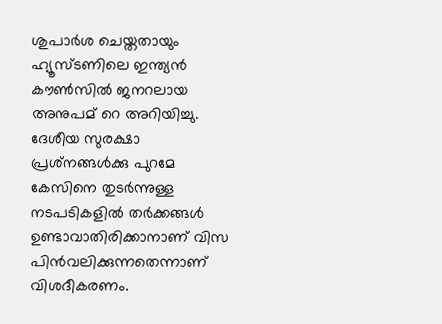ശുപാർശ ചെയ്തതായും ഹ്യൂസ്ടണിലെ ഇന്ത്യൻ കൗൺസിൽ ജനറലായ അനുപമ് റെ അറിയിച്ചു. ദേശീയ സുരക്ഷാ പ്രശ്‌നങ്ങള്‍ക്കു പുറമേ കേസിനെ തുടർന്നുള്ള നടപടികളിൽ ത‌ർക്കങ്ങൾ ഉണ്ടാവാതിരിക്കാനാണ് വിസ പിൻവലിക്കുന്നതെന്നാണ് വിശദീകരണം.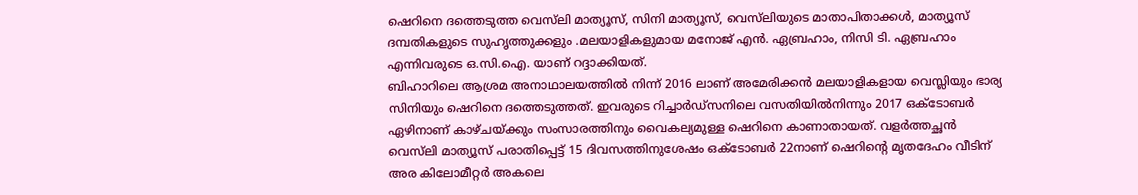ഷെറിനെ ദത്തെടുത്ത വെസ്‌ലി മാത്യൂസ്‌, സിനി മാത്യൂസ്‌, വെസ്‌ലിയുടെ മാതാപിതാക്കള്‍, മാത്യൂസ്‌ ദമ്പതികളുടെ സുഹൃത്തുക്കളും .മലയാളികളുമായ മനോജ്‌ എന്‍. ഏബ്രഹാം, നിസി ടി. ഏബ്രഹാം എന്നിവരുടെ ഒ.സി.ഐ. യാണ് റദ്ദാക്കിയത്.
ബിഹാറിലെ ആശ്രമ അനാഥാലയത്തില്‍ നിന്ന് 2016 ലാണ് അമേരിക്കന്‍ മലയാളികളായ വെസ്ലിയും ഭാര്യ സിനിയും ഷെറിനെ ദത്തെടുത്തത്. ഇവരുടെ റിച്ചാർഡ്സനിലെ വസതിയിൽനിന്നും 2017 ഒക്ടോബർ ഏഴിനാണ് കാഴ്ചയ്ക്കും സംസാരത്തിനും വൈകല്യമുള്ള ഷെറിനെ കാണാതായത്. വളർത്തച്ഛൻ വെസ്‍ലി മാത്യൂസ് പരാതിപ്പെട്ട് 15 ദിവസത്തിനുശേഷം ഒക്ടോബർ 22നാണ് ഷെറിന്റെ മൃതദേഹം വീടിന് അര കിലോമീറ്റർ അകലെ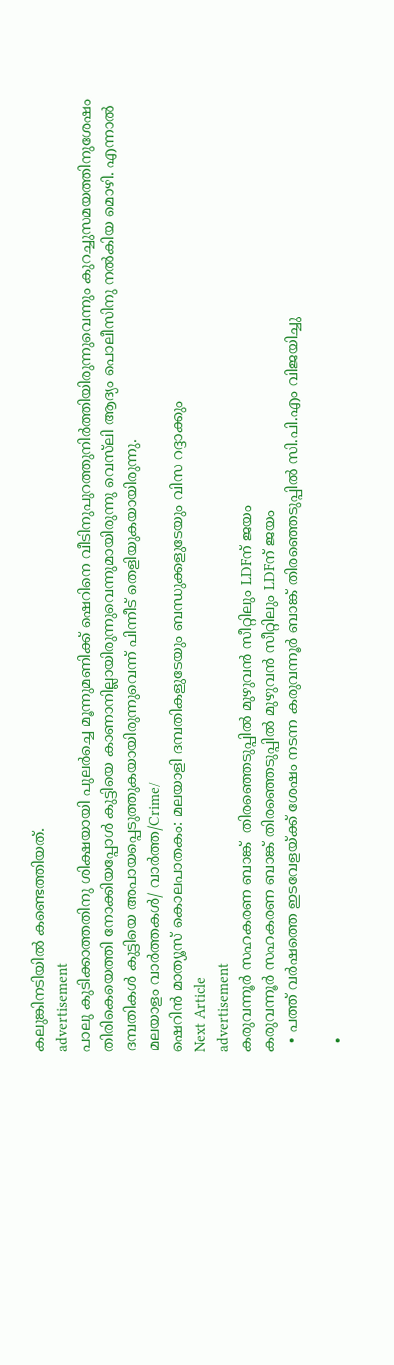കലുങ്കിനടിയിൽ കണ്ടെത്തിയത്.
advertisement
പാലു കുടിക്കാത്തതിനു ശിക്ഷയായി പുലർച്ചെ മൂന്നുമണിക്ക് ഷെറിനെ വീടിനുപുറത്തുനിർത്തിയിരുന്നുവെന്നും കുറച്ചുസമയത്തിനുശേഷം തിരികെയെത്തി നോക്കിയപ്പോൾ കുട്ടിയെ കാണാനില്ലായിരുന്നുവെന്നുമായിരുന്നു വെസ്‌ലി ആദ്യം പൊലീസിനു നൽകിയ മൊഴി. എന്നാൽ ദമ്പതികൾ കുട്ടിയെ അപായപ്പെടുത്തുകയായിരുന്നുവെന്ന് പിന്നീട് തെളിയുകയായിരുന്നു.
മലയാളം വാർത്തകൾ/ വാർത്ത/Crime/
ഷെറിൻ മാത്യൂസ് കൊലപാതകം: മലയാളി ദമ്പതികളുടേയും ബന്ധുക്കളുടേയും വിസ റദ്ദാക്കും
Next Article
advertisement
കരുവന്നൂർ സഹകരണ ബാങ്ക്  തിരഞ്ഞെടുപ്പിൽ മുഴുവൻ സീറ്റിലും LDFന് ജയം
കരുവന്നൂർ സഹകരണ ബാങ്ക് തിരഞ്ഞെടുപ്പിൽ മുഴുവൻ സീറ്റിലും LDFന് ജയം
  • പത്ത് വർഷത്തെ ഇടവേളയ്ക്ക് ശേഷം നടന്ന കരുവന്നൂർ ബാങ്ക് തിരഞ്ഞെടുപ്പിൽ സി.പി.എം വിജയിച്ചു

  •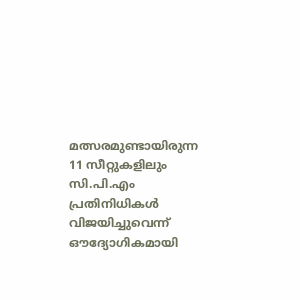മത്സരമുണ്ടായിരുന്ന 11 സീറ്റുകളിലും സി.പി.എം പ്രതിനിധികൾ വിജയിച്ചുവെന്ന് ഔദ്യോഗികമായി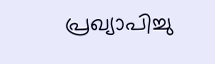പ്രഖ്യാപിച്ചു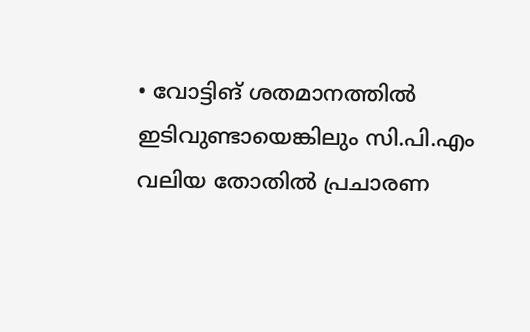• വോട്ടിങ് ശതമാനത്തിൽ ഇടിവുണ്ടായെങ്കിലും സി.പി.എം വലിയ തോതിൽ പ്രചാരണ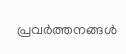പ്രവർത്തനങ്ങൾ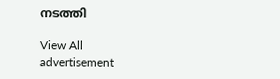നടത്തി

View All
advertisement